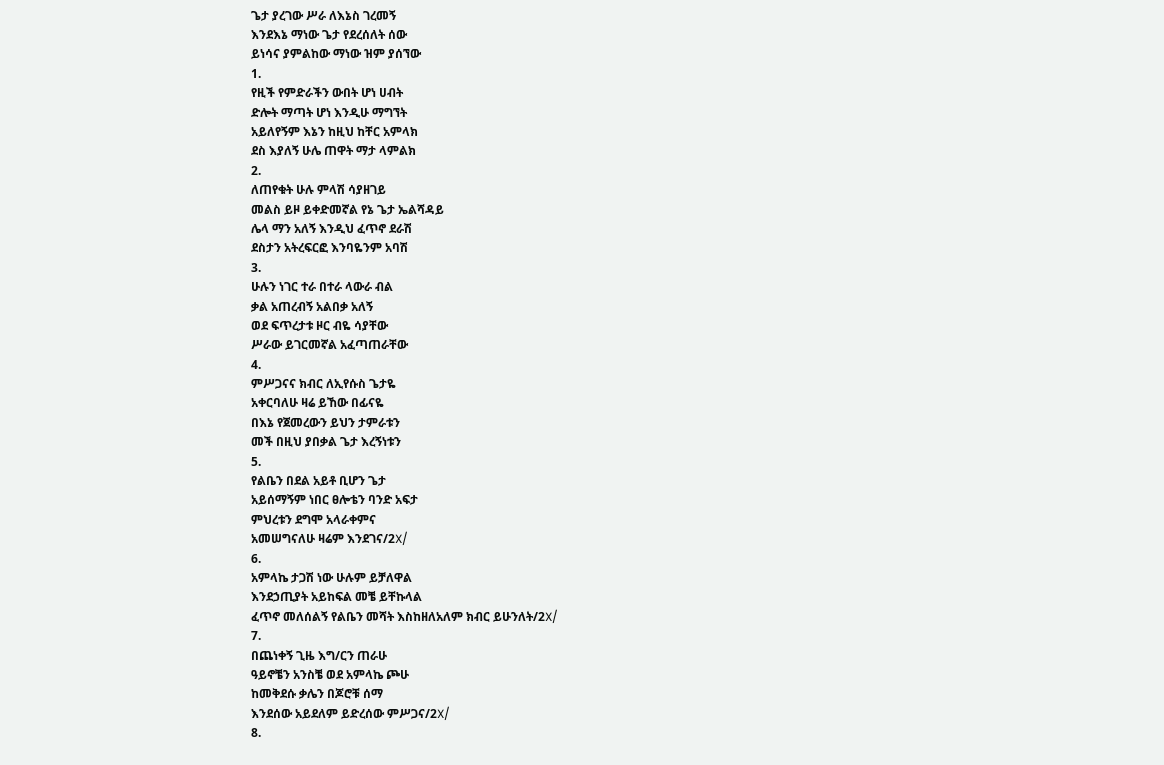ጌታ ያረገው ሥራ ለእኔስ ገረመኝ
እንደእኔ ማነው ጌታ የደረሰለት ሰው
ይነሳና ያምልከው ማነው ዝም ያሰኘው
1.
የዚች የምድራችን ውበት ሆነ ሀብት
ድሎት ማጣት ሆነ እንዲሁ ማግኘት
አይለየኝም እኔን ከዚህ ከቸር አምላክ
ደስ እያለኝ ሁሌ ጠዋት ማታ ላምልክ
2.
ለጠየቁት ሁሉ ምላሽ ሳያዘገይ
መልስ ይዞ ይቀድመኛል የኔ ጌታ ኤልሻዳይ
ሌላ ማን አለኝ እንዲህ ፈጥኖ ደራሽ
ደስታን አትረፍርፎ እንባዬንም አባሽ
3.
ሁሉን ነገር ተራ በተራ ላውራ ብል
ቃል አጠረብኝ አልበቃ አለኝ
ወደ ፍጥረታቱ ዞር ብዬ ሳያቸው
ሥራው ይገርመኛል አፈጣጠራቸው
4.
ምሥጋናና ክብር ለኢየሱስ ጌታዬ
አቀርባለሁ ዛሬ ይኸው በፊናዬ
በእኔ የጀመረውን ይህን ታምራቱን
መች በዚህ ያበቃል ጌታ እረኝነቱን
5.
የልቤን በደል አይቶ ቢሆን ጌታ
አይሰማኝም ነበር ፀሎቴን ባንድ አፍታ
ምህረቱን ደግሞ አላራቀምና
አመሠግናለሁ ዛሬም እንደገና/2X/
6.
አምላኬ ታጋሽ ነው ሁሉም ይቻለዋል
እንደኃጢያት አይከፍል መቼ ይቸኩላል
ፈጥኖ መለሰልኝ የልቤን መሻት እስከዘለአለም ክብር ይሁንለት/2X/
7.
በጨነቀኝ ጊዜ እግ/ርን ጠራሁ
ዓይኖቼን አንስቼ ወደ አምላኬ ጮሁ
ከመቅደሱ ቃሌን በጆሮቹ ሰማ
እንደሰው አይደለም ይድረሰው ምሥጋና/2X/
8.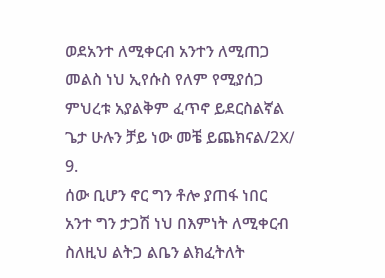ወደአንተ ለሚቀርብ አንተን ለሚጠጋ
መልስ ነህ ኢየሱስ የለም የሚያሰጋ
ምህረቱ አያልቅም ፈጥኖ ይደርስልኛል
ጌታ ሁሉን ቻይ ነው መቼ ይጨክናል/2X/
9.
ሰው ቢሆን ኖር ግን ቶሎ ያጠፋ ነበር
አንተ ግን ታጋሽ ነህ በእምነት ለሚቀርብ
ስለዚህ ልትጋ ልቤን ልክፈትለት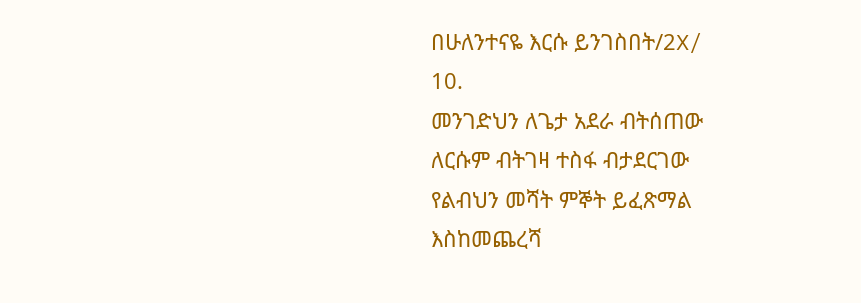በሁለንተናዬ እርሱ ይንገስበት/2X/
10.
መንገድህን ለጌታ አደራ ብትሰጠው
ለርሱም ብትገዛ ተስፋ ብታደርገው
የልብህን መሻት ምኞት ይፈጽማል
እስከመጨረሻ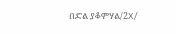በድል ያቆምሃል/2X/